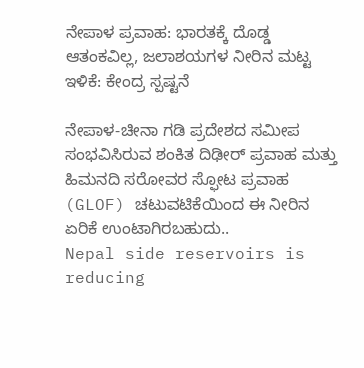ನೇಪಾಳ ಪ್ರವಾಹ: ಭಾರತಕ್ಕೆ ದೊಡ್ಡ ಆತಂಕವಿಲ್ಲ, ಜಲಾಶಯಗಳ ನೀರಿನ ಮಟ್ಟ ಇಳಿಕೆ: ಕೇಂದ್ರ ಸ್ಪಷ್ಟನೆ

ನೇಪಾಳ-ಚೀನಾ ಗಡಿ ಪ್ರದೇಶದ ಸಮೀಪ ಸಂಭವಿಸಿರುವ ಶಂಕಿತ ದಿಢೀರ್ ಪ್ರವಾಹ ಮತ್ತು ಹಿಮನದಿ ಸರೋವರ ಸ್ಫೋಟ ಪ್ರವಾಹ (GLOF) ಚಟುವಟಿಕೆಯಿಂದ ಈ ನೀರಿನ ಏರಿಕೆ ಉಂಟಾಗಿರಬಹುದು..
Nepal side reservoirs is reducing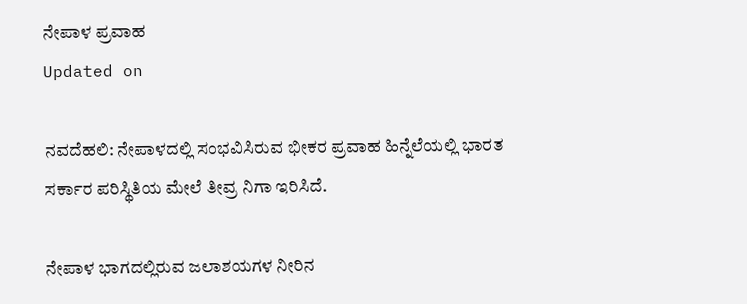ನೇಪಾಳ ಪ್ರವಾಹ
Updated on

ನವದೆಹಲಿ: ನೇಪಾಳದಲ್ಲಿ ಸಂಭವಿಸಿರುವ ಭೀಕರ ಪ್ರವಾಹ ಹಿನ್ನೆಲೆಯಲ್ಲಿ ಭಾರತ ಸರ್ಕಾರ ಪರಿಸ್ಥಿತಿಯ ಮೇಲೆ ತೀವ್ರ ನಿಗಾ ಇರಿಸಿದೆ.

ನೇಪಾಳ ಭಾಗದಲ್ಲಿರುವ ಜಲಾಶಯಗಳ ನೀರಿನ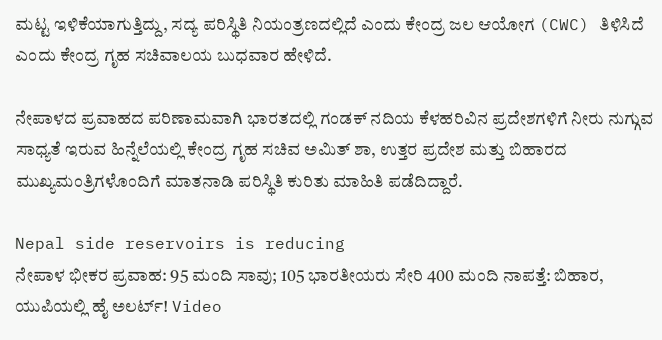ಮಟ್ಟ ಇಳಿಕೆಯಾಗುತ್ತಿದ್ದು, ಸದ್ಯ ಪರಿಸ್ಥಿತಿ ನಿಯಂತ್ರಣದಲ್ಲಿದೆ ಎಂದು ಕೇಂದ್ರ ಜಲ ಆಯೋಗ (CWC) ತಿಳಿಸಿದೆ ಎಂದು ಕೇಂದ್ರ ಗೃಹ ಸಚಿವಾಲಯ ಬುಧವಾರ ಹೇಳಿದೆ.

ನೇಪಾಳದ ಪ್ರವಾಹದ ಪರಿಣಾಮವಾಗಿ ಭಾರತದಲ್ಲಿ ಗಂಡಕ್‌ ನದಿಯ ಕೆಳಹರಿವಿನ ಪ್ರದೇಶಗಳಿಗೆ ನೀರು ನುಗ್ಗುವ ಸಾಧ್ಯತೆ ಇರುವ ಹಿನ್ನೆಲೆಯಲ್ಲಿ ಕೇಂದ್ರ ಗೃಹ ಸಚಿವ ಅಮಿತ್‌ ಶಾ, ಉತ್ತರ ಪ್ರದೇಶ ಮತ್ತು ಬಿಹಾರದ ಮುಖ್ಯಮಂತ್ರಿಗಳೊಂದಿಗೆ ಮಾತನಾಡಿ ಪರಿಸ್ಥಿತಿ ಕುರಿತು ಮಾಹಿತಿ ಪಡೆದಿದ್ದಾರೆ.

Nepal side reservoirs is reducing
ನೇಪಾಳ ಭೀಕರ ಪ್ರವಾಹ: 95 ಮಂದಿ ಸಾವು; 105 ಭಾರತೀಯರು ಸೇರಿ 400 ಮಂದಿ ನಾಪತ್ತೆ: ಬಿಹಾರ, ಯುಪಿಯಲ್ಲಿ ಹೈ ಅಲರ್ಟ್! Video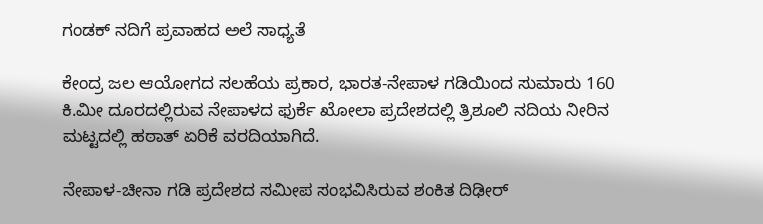ಗಂಡಕ್‌ ನದಿಗೆ ಪ್ರವಾಹದ ಅಲೆ ಸಾಧ್ಯತೆ

ಕೇಂದ್ರ ಜಲ ಆಯೋಗದ ಸಲಹೆಯ ಪ್ರಕಾರ, ಭಾರತ-ನೇಪಾಳ ಗಡಿಯಿಂದ ಸುಮಾರು 160 ಕಿ.ಮೀ ದೂರದಲ್ಲಿರುವ ನೇಪಾಳದ ಫುರ್ಕೆ ಖೋಲಾ ಪ್ರದೇಶದಲ್ಲಿ ತ್ರಿಶೂಲಿ ನದಿಯ ನೀರಿನ ಮಟ್ಟದಲ್ಲಿ ಹಠಾತ್ ಏರಿಕೆ ವರದಿಯಾಗಿದೆ.

ನೇಪಾಳ-ಚೀನಾ ಗಡಿ ಪ್ರದೇಶದ ಸಮೀಪ ಸಂಭವಿಸಿರುವ ಶಂಕಿತ ದಿಢೀರ್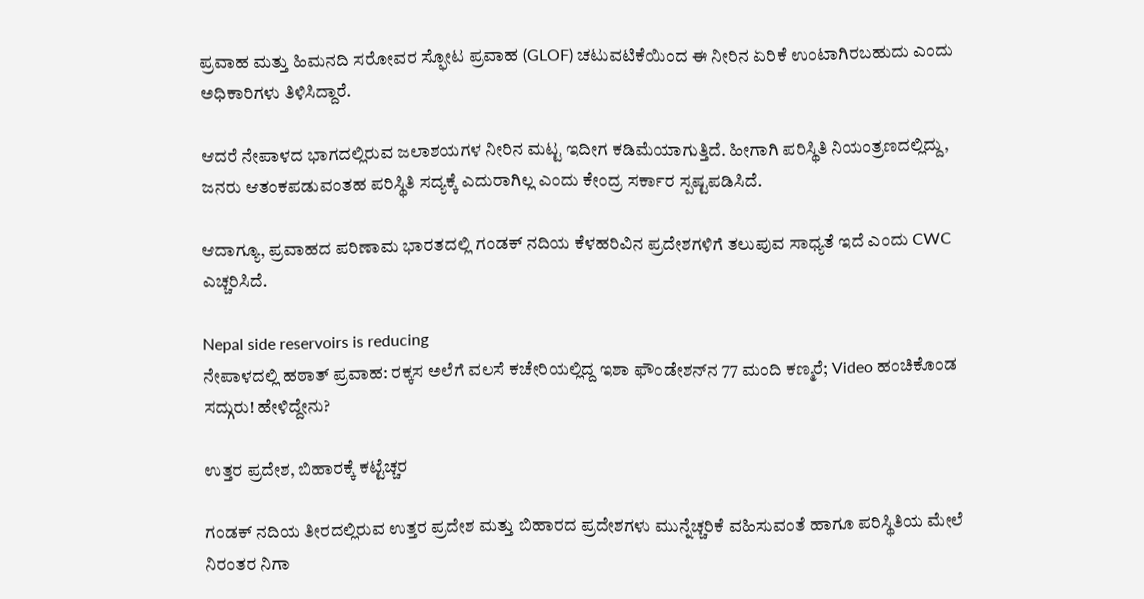ಪ್ರವಾಹ ಮತ್ತು ಹಿಮನದಿ ಸರೋವರ ಸ್ಫೋಟ ಪ್ರವಾಹ (GLOF) ಚಟುವಟಿಕೆಯಿಂದ ಈ ನೀರಿನ ಏರಿಕೆ ಉಂಟಾಗಿರಬಹುದು ಎಂದು ಅಧಿಕಾರಿಗಳು ತಿಳಿಸಿದ್ದಾರೆ.

ಆದರೆ ನೇಪಾಳದ ಭಾಗದಲ್ಲಿರುವ ಜಲಾಶಯಗಳ ನೀರಿನ ಮಟ್ಟ ಇದೀಗ ಕಡಿಮೆಯಾಗುತ್ತಿದೆ. ಹೀಗಾಗಿ ಪರಿಸ್ಥಿತಿ ನಿಯಂತ್ರಣದಲ್ಲಿದ್ದು, ಜನರು ಆತಂಕಪಡುವಂತಹ ಪರಿಸ್ಥಿತಿ ಸದ್ಯಕ್ಕೆ ಎದುರಾಗಿಲ್ಲ ಎಂದು ಕೇಂದ್ರ ಸರ್ಕಾರ ಸ್ಪಷ್ಟಪಡಿಸಿದೆ.

ಆದಾಗ್ಯೂ, ಪ್ರವಾಹದ ಪರಿಣಾಮ ಭಾರತದಲ್ಲಿ ಗಂಡಕ್‌ ನದಿಯ ಕೆಳಹರಿವಿನ ಪ್ರದೇಶಗಳಿಗೆ ತಲುಪುವ ಸಾಧ್ಯತೆ ಇದೆ ಎಂದು CWC ಎಚ್ಚರಿಸಿದೆ.

Nepal side reservoirs is reducing
ನೇಪಾಳದಲ್ಲಿ ಹಠಾತ್ ಪ್ರವಾಹ: ರಕ್ಕಸ ಅಲೆಗೆ ವಲಸೆ ಕಚೇರಿಯಲ್ಲಿದ್ದ ಇಶಾ ಫೌಂಡೇಶನ್‌ನ 77 ಮಂದಿ ಕಣ್ಮರೆ; Video ಹಂಚಿಕೊಂಡ ಸದ್ಗುರು! ಹೇಳಿದ್ದೇನು?

ಉತ್ತರ ಪ್ರದೇಶ, ಬಿಹಾರಕ್ಕೆ ಕಟ್ಟೆಚ್ಚರ

ಗಂಡಕ್‌ ನದಿಯ ತೀರದಲ್ಲಿರುವ ಉತ್ತರ ಪ್ರದೇಶ ಮತ್ತು ಬಿಹಾರದ ಪ್ರದೇಶಗಳು ಮುನ್ನೆಚ್ಚರಿಕೆ ವಹಿಸುವಂತೆ ಹಾಗೂ ಪರಿಸ್ಥಿತಿಯ ಮೇಲೆ ನಿರಂತರ ನಿಗಾ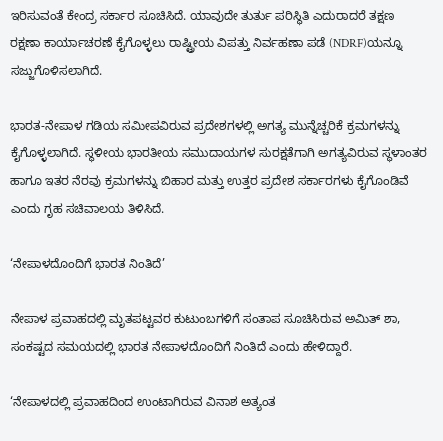ಇರಿಸುವಂತೆ ಕೇಂದ್ರ ಸರ್ಕಾರ ಸೂಚಿಸಿದೆ. ಯಾವುದೇ ತುರ್ತು ಪರಿಸ್ಥಿತಿ ಎದುರಾದರೆ ತಕ್ಷಣ ರಕ್ಷಣಾ ಕಾರ್ಯಾಚರಣೆ ಕೈಗೊಳ್ಳಲು ರಾಷ್ಟ್ರೀಯ ವಿಪತ್ತು ನಿರ್ವಹಣಾ ಪಡೆ (NDRF)ಯನ್ನೂ ಸಜ್ಜುಗೊಳಿಸಲಾಗಿದೆ.

ಭಾರತ-ನೇಪಾಳ ಗಡಿಯ ಸಮೀಪವಿರುವ ಪ್ರದೇಶಗಳಲ್ಲಿ ಅಗತ್ಯ ಮುನ್ನೆಚ್ಚರಿಕೆ ಕ್ರಮಗಳನ್ನು ಕೈಗೊಳ್ಳಲಾಗಿದೆ. ಸ್ಥಳೀಯ ಭಾರತೀಯ ಸಮುದಾಯಗಳ ಸುರಕ್ಷತೆಗಾಗಿ ಅಗತ್ಯವಿರುವ ಸ್ಥಳಾಂತರ ಹಾಗೂ ಇತರ ನೆರವು ಕ್ರಮಗಳನ್ನು ಬಿಹಾರ ಮತ್ತು ಉತ್ತರ ಪ್ರದೇಶ ಸರ್ಕಾರಗಳು ಕೈಗೊಂಡಿವೆ ಎಂದು ಗೃಹ ಸಚಿವಾಲಯ ತಿಳಿಸಿದೆ.

‘ನೇಪಾಳದೊಂದಿಗೆ ಭಾರತ ನಿಂತಿದೆ’

ನೇಪಾಳ ಪ್ರವಾಹದಲ್ಲಿ ಮೃತಪಟ್ಟವರ ಕುಟುಂಬಗಳಿಗೆ ಸಂತಾಪ ಸೂಚಿಸಿರುವ ಅಮಿತ್‌ ಶಾ, ಸಂಕಷ್ಟದ ಸಮಯದಲ್ಲಿ ಭಾರತ ನೇಪಾಳದೊಂದಿಗೆ ನಿಂತಿದೆ ಎಂದು ಹೇಳಿದ್ದಾರೆ.

‘ನೇಪಾಳದಲ್ಲಿ ಪ್ರವಾಹದಿಂದ ಉಂಟಾಗಿರುವ ವಿನಾಶ ಅತ್ಯಂತ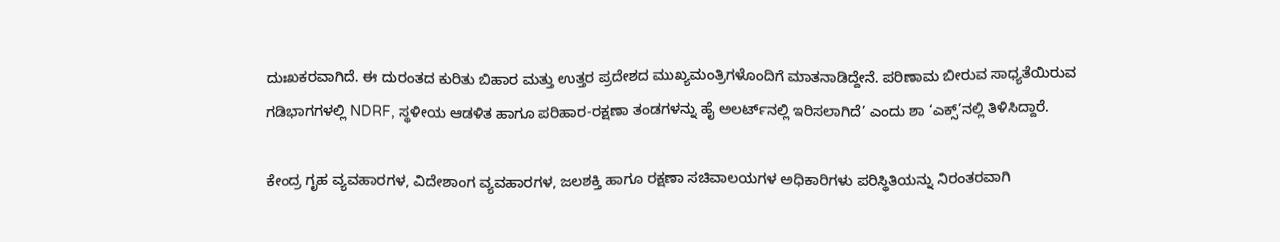ದುಃಖಕರವಾಗಿದೆ. ಈ ದುರಂತದ ಕುರಿತು ಬಿಹಾರ ಮತ್ತು ಉತ್ತರ ಪ್ರದೇಶದ ಮುಖ್ಯಮಂತ್ರಿಗಳೊಂದಿಗೆ ಮಾತನಾಡಿದ್ದೇನೆ. ಪರಿಣಾಮ ಬೀರುವ ಸಾಧ್ಯತೆಯಿರುವ ಗಡಿಭಾಗಗಳಲ್ಲಿ NDRF, ಸ್ಥಳೀಯ ಆಡಳಿತ ಹಾಗೂ ಪರಿಹಾರ-ರಕ್ಷಣಾ ತಂಡಗಳನ್ನು ಹೈ ಅಲರ್ಟ್‌ನಲ್ಲಿ ಇರಿಸಲಾಗಿದೆ’ ಎಂದು ಶಾ ‘ಎಕ್ಸ್‌’ನಲ್ಲಿ ತಿಳಿಸಿದ್ದಾರೆ.

ಕೇಂದ್ರ ಗೃಹ ವ್ಯವಹಾರಗಳ, ವಿದೇಶಾಂಗ ವ್ಯವಹಾರಗಳ, ಜಲಶಕ್ತಿ ಹಾಗೂ ರಕ್ಷಣಾ ಸಚಿವಾಲಯಗಳ ಅಧಿಕಾರಿಗಳು ಪರಿಸ್ಥಿತಿಯನ್ನು ನಿರಂತರವಾಗಿ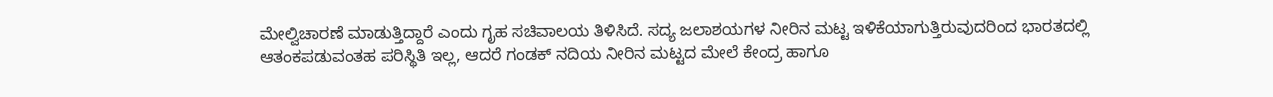ಮೇಲ್ವಿಚಾರಣೆ ಮಾಡುತ್ತಿದ್ದಾರೆ ಎಂದು ಗೃಹ ಸಚಿವಾಲಯ ತಿಳಿಸಿದೆ. ಸದ್ಯ ಜಲಾಶಯಗಳ ನೀರಿನ ಮಟ್ಟ ಇಳಿಕೆಯಾಗುತ್ತಿರುವುದರಿಂದ ಭಾರತದಲ್ಲಿ ಆತಂಕಪಡುವಂತಹ ಪರಿಸ್ಥಿತಿ ಇಲ್ಲ, ಆದರೆ ಗಂಡಕ್‌ ನದಿಯ ನೀರಿನ ಮಟ್ಟದ ಮೇಲೆ ಕೇಂದ್ರ ಹಾಗೂ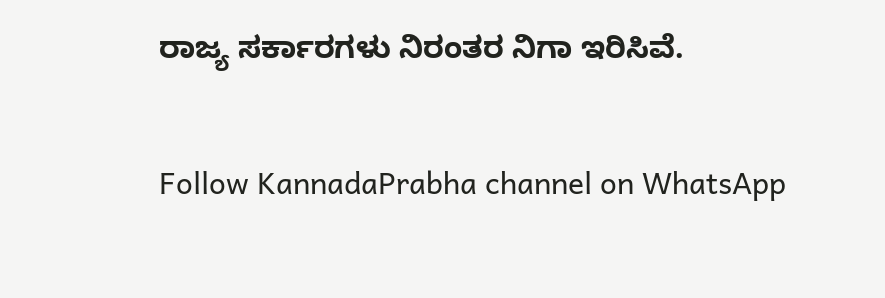ರಾಜ್ಯ ಸರ್ಕಾರಗಳು ನಿರಂತರ ನಿಗಾ ಇರಿಸಿವೆ.

Follow KannadaPrabha channel on WhatsApp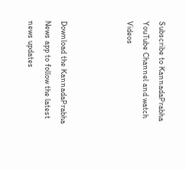Subscribe to KannadaPrabha YouTube Channel and watch Videos



Download the KannadaPrabha News app to follow the latest news updates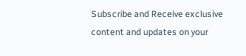Subscribe and Receive exclusive content and updates on your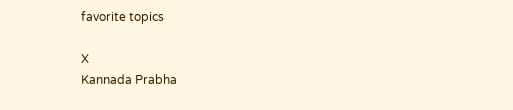favorite topics

X
Kannada Prabha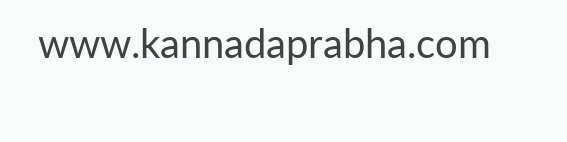www.kannadaprabha.com